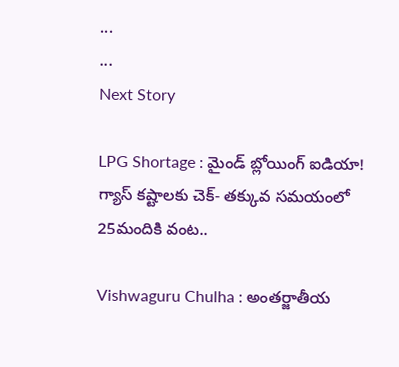...
...
Next Story

LPG Shortage : మైండ్ బ్లోయింగ్ ఐడియా! గ్యాస్ కష్టాలకు చెక్- తక్కువ సమయంలో 25మందికి వంట..

Vishwaguru Chulha : అంతర్జాతీయ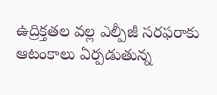ఉద్రిక్తతల వల్ల ఎల్పీజీ సరఫరాకు ఆటంకాలు ఏర్పడుతున్న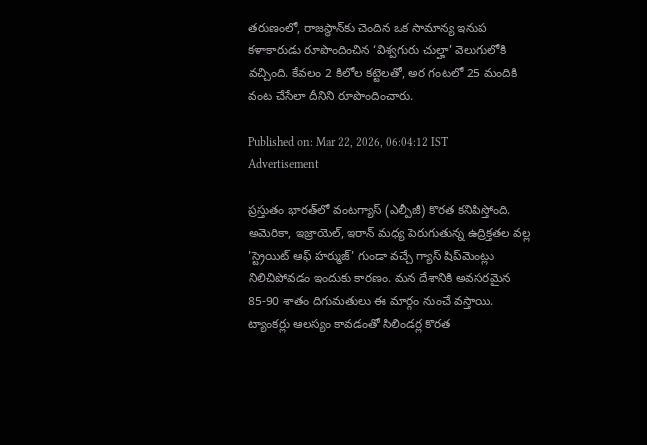తరుణంలో, రాజస్థాన్‌కు చెందిన ఒక సామాన్య ఇనుప కళాకారుడు రూపొందించిన ‘విశ్వగురు చుల్హా’ వెలుగులోకి వచ్చింది. కేవలం 2 కిలోల కట్టెలతో, అర గంటలో 25 మందికి వంట చేసేలా దీనిని రూపొందించారు.

Published on: Mar 22, 2026, 06:04:12 IST
Advertisement

ప్రస్తుతం భారత్‌లో వంటగ్యాస్ (ఎల్పీజీ) కొరత కనిపిస్తోంది. అమెరికా, ఇజ్రాయెల్, ఇరాన్ మధ్య పెరుగుతున్న ఉద్రిక్తతల వల్ల 'స్ట్రెయిట్ ఆఫ్ హర్ముజ్' గుండా వచ్చే గ్యాస్ షిప్‌మెంట్లు నిలిచిపోవడం ఇందుకు కారణం. మన దేశానికి అవసరమైన 85-90 శాతం దిగుమతులు ఈ మార్గం నుంచే వస్తాయి. ట్యాంకర్లు ఆలస్యం కావడంతో సిలిండర్ల కొరత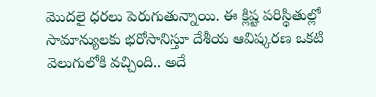మొదలై ధరలు పెరుగుతున్నాయి. ఈ క్లిష్ట పరిస్థితుల్లో సామాన్యులకు భరోసానిస్తూ దేశీయ ఆవిష్కరణ ఒకటి వెలుగులోకి వచ్చింది.. అదే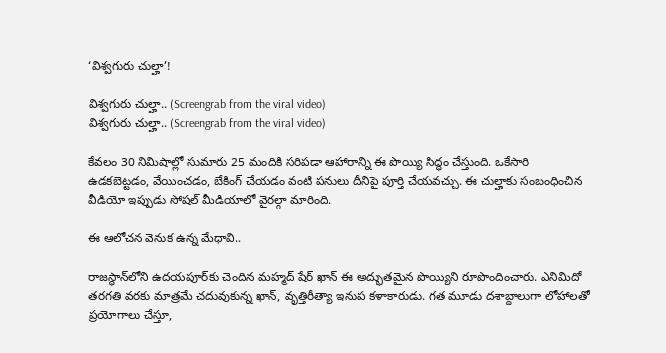‘విశ్వగురు చుల్హా’!

విశ్వగురు చుల్హా.. (Screengrab from the viral video)
విశ్వగురు చుల్హా.. (Screengrab from the viral video)

కేవలం 30 నిమిషాల్లో సుమారు 25 మందికి సరిపడా ఆహారాన్ని ఈ పొయ్యి సిద్ధం చేస్తుంది. ఒకేసారి ఉడకబెట్టడం, వేయించడం, బేకింగ్ చేయడం వంటి పనులు దీనిపై పూర్తి చేయవచ్చు. ఈ చుల్హాకు సంబంధించిన వీడియో ఇప్పుడు సోషల్ మీడియాలో వైరల్గా మారింది.

ఈ ఆలోచన వెనుక ఉన్న మేధావి..

రాజస్థాన్‌లోని ఉదయపూర్‌కు చెందిన మహ్మద్ షేర్ ఖాన్ ఈ అద్భుతమైన పొయ్యిని రూపొందించారు. ఎనిమిదో తరగతి వరకు మాత్రమే చదువుకున్న ఖాన్, వృత్తిరీత్యా ఇనుప కళాకారుడు. గత మూడు దశాబ్దాలుగా లోహాలతో ప్రయోగాలు చేస్తూ,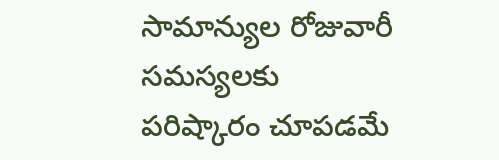సామాన్యుల రోజువారీ సమస్యలకు పరిష్కారం చూపడమే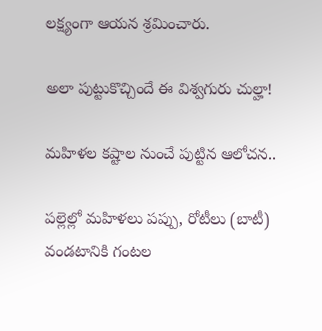లక్ష్యంగా ఆయన శ్రమించారు.

అలా పుట్టుకొచ్చిందే ఈ విశ్వగురు చుల్హా!

మహిళల కష్టాల నుంచే పుట్టిన ఆలోచన..

పల్లెల్లో మహిళలు పప్పు, రోటీలు (బాటీ) వండటానికి గంటల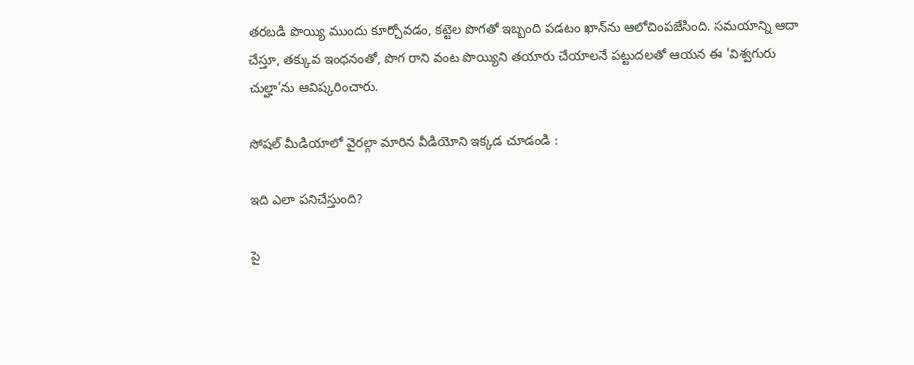తరబడి పొయ్యి ముందు కూర్చోవడం, కట్టెల పొగతో ఇబ్బంది పడటం ఖాన్‌ను ఆలోచింపజేసింది. సమయాన్ని ఆదా చేస్తూ, తక్కువ ఇంధనంతో, పొగ రాని వంట పొయ్యిని తయారు చేయాలనే పట్టుదలతో ఆయన ఈ 'విశ్వగురు చుల్హా'ను ఆవిష్కరించారు.

సోషల్ మీడియాలో వైరల్గా మారిన వీడియోని ఇక్కడ చూడండి :

ఇది ఎలా పనిచేస్తుంది?

పై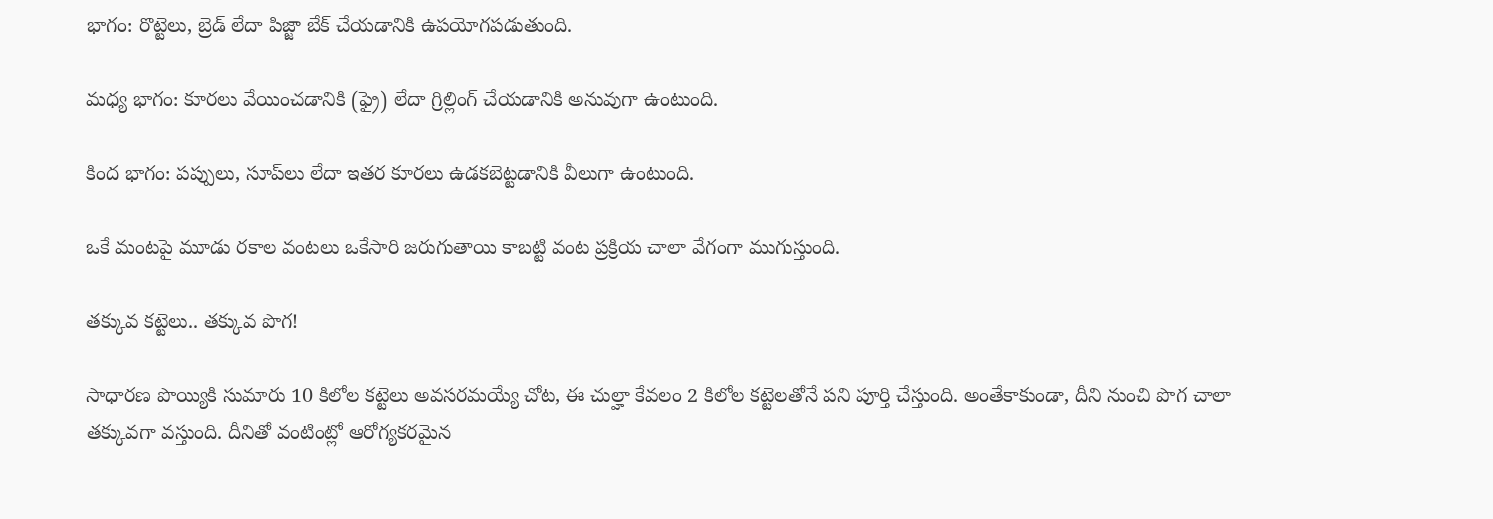భాగం: రొట్టెలు, బ్రెడ్ లేదా పిజ్జా బేక్ చేయడానికి ఉపయోగపడుతుంది.

మధ్య భాగం: కూరలు వేయించడానికి (ఫ్రై) లేదా గ్రిల్లింగ్ చేయడానికి అనువుగా ఉంటుంది.

కింద భాగం: పప్పులు, సూప్‌లు లేదా ఇతర కూరలు ఉడకబెట్టడానికి వీలుగా ఉంటుంది.

ఒకే మంటపై మూడు రకాల వంటలు ఒకేసారి జరుగుతాయి కాబట్టి వంట ప్రక్రియ చాలా వేగంగా ముగుస్తుంది.

తక్కువ కట్టెలు.. తక్కువ పొగ!

సాధారణ పొయ్యికి సుమారు 10 కిలోల కట్టెలు అవసరమయ్యే చోట, ఈ చుల్హా కేవలం 2 కిలోల కట్టెలతోనే పని పూర్తి చేస్తుంది. అంతేకాకుండా, దీని నుంచి పొగ చాలా తక్కువగా వస్తుంది. దీనితో వంటింట్లో ఆరోగ్యకరమైన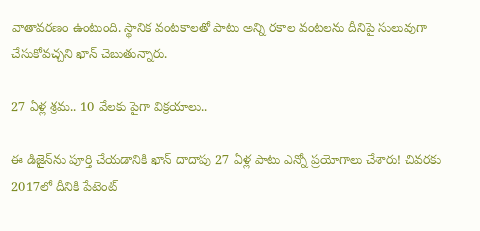వాతావరణం ఉంటుంది. స్థానిక వంటకాలతో పాటు అన్ని రకాల వంటలను దీనిపై సులువుగా చేసుకోవచ్చని ఖాన్ చెబుతున్నారు.

27 ఏళ్ల శ్రమ.. 10 వేలకు పైగా విక్రయాలు..

ఈ డిజైన్‌ను పూర్తి చేయడానికి ఖాన్ దాదాపు 27 ఏళ్ల పాటు ఎన్నో ప్రయోగాలు చేశారు! చివరకు 2017లో దీనికి పేటెంట్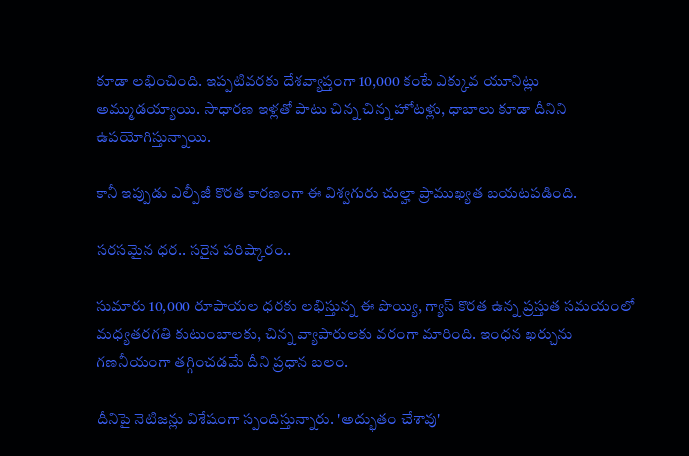కూడా లభించింది. ఇప్పటివరకు దేశవ్యాప్తంగా 10,000 కంటే ఎక్కువ యూనిట్లు అమ్ముడయ్యాయి. సాధారణ ఇళ్లతో పాటు చిన్న చిన్న హోటళ్లు, ధాబాలు కూడా దీనిని ఉపయోగిస్తున్నాయి.

కానీ ఇప్పుడు ఎల్పీజీ కొరత కారణంగా ఈ విశ్వగురు చుల్హా ప్రాముఖ్యత బయటపడింది.

సరసమైన ధర.. సరైన పరిష్కారం..

సుమారు 10,000 రూపాయల ధరకు లభిస్తున్న ఈ పొయ్యి, గ్యాస్ కొరత ఉన్న ప్రస్తుత సమయంలో మధ్యతరగతి కుటుంబాలకు, చిన్న వ్యాపారులకు వరంగా మారింది. ఇంధన ఖర్చును గణనీయంగా తగ్గించడమే దీని ప్రధాన బలం.

దీనిపై నెటిజన్లు విశేషంగా స్పందిస్తున్నారు. 'అద్భుతం చేశావు'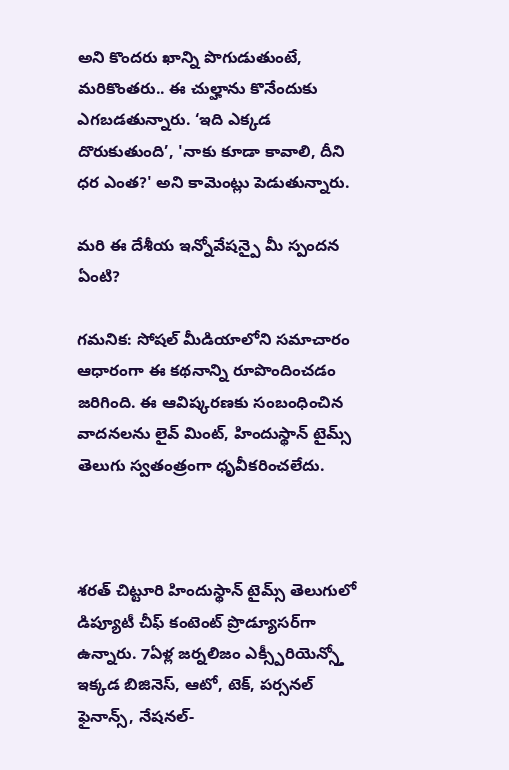అని కొందరు ఖాన్ని పొగుడుతుంటే, మరికొంతరు.. ఈ చుల్హాను కొనేందుకు ఎగబడతున్నారు. ‘ఇది ఎక్కడ దొరుకుతుంది’, 'నాకు కూడా కావాలి, దీని ధర ఎంత?' అని కామెంట్లు పెడుతున్నారు.

మరి ఈ దేశీయ ఇన్నోవేషన్పై మీ స్పందన ఏంటి?

గమనిక: సోషల్ మీడియాలోని సమాచారం ఆధారంగా ఈ కథనాన్ని రూపొందించడం జరిగింది. ఈ ఆవిష్కరణకు సంబంధించిన వాదనలను లైవ్ మింట్, హిందుస్థాన్ టైమ్స్ తెలుగు స్వతంత్రంగా ధృవీకరించలేదు.



శరత్ చిట్టూరి హిందుస్థాన్ టైమ్స్ తెలుగులో డిప్యూటీ చీఫ్ కంటెంట్ ప్రొడ్యూసర్‌గా ఉన్నారు. 7ఏళ్ల జర్నలిజం ఎక్స్పీరియెన్స్తో ఇక్కడ బిజినెస్, ఆటో, టెక్, పర్సనల్ ఫైనాన్స్, నేషనల్-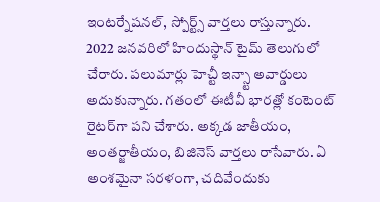ఇంటర్నేషనల్, స్పోర్ట్స్ వార్తలు రాస్తున్నారు. 2022 జనవరిలో హిందుస్థాన్ టైమ్ తెలుగులో చేరారు. పలుమార్లు హెచ్టీ ఇన్స్టా అవార్డులు అదుకున్నారు. గతంలో ఈటీవీ భారత్లో కంటెంట్ రైటర్‌గా పని చేశారు. అక్కడ జాతీయం, అంతర్జాతీయం, బిజినెస్ వార్తలు రాసేవారు. ఏ అంశమైనా సరళంగా, చదివేందుకు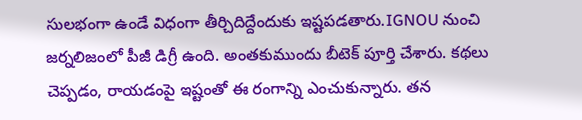సులభంగా ఉండే విధంగా తీర్చిదిద్దేందుకు ఇష్టపడతారు.IGNOU నుంచి జర్నలిజంలో పీజీ డిగ్రీ ఉంది. అంతకుముందు బీటెక్ పూర్తి చేశారు. కథలు చెప్పడం, రాయడంపై ఇష్టంతో ఈ రంగాన్ని ఎంచుకున్నారు. తన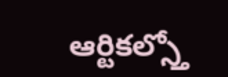ఆర్టికల్స్తో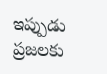ఇప్పుడు ప్రజలకు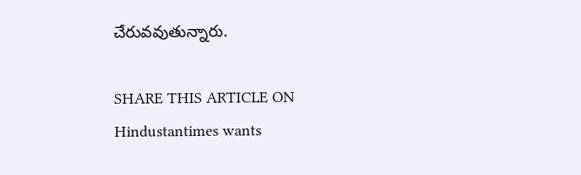చేరువవుతున్నారు.

SHARE THIS ARTICLE ON
Hindustantimes wants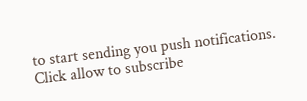to start sending you push notifications. Click allow to subscribe